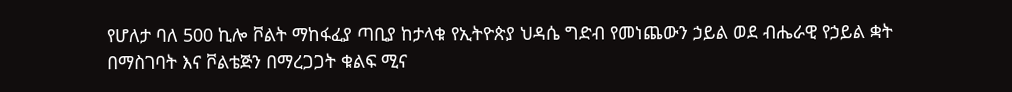የሆለታ ባለ 500 ኪሎ ቮልት ማከፋፈያ ጣቢያ ከታላቁ የኢትዮጵያ ህዳሴ ግድብ የመነጨውን ኃይል ወደ ብሔራዊ የኃይል ቋት በማስገባት እና ቮልቴጅን በማረጋጋት ቁልፍ ሚና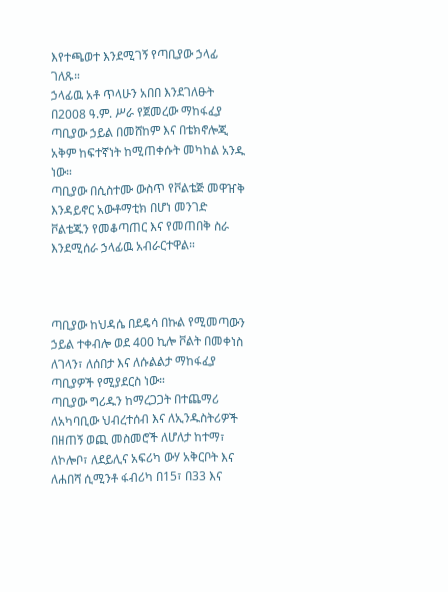እየተጫወተ እንደሚገኝ የጣቢያው ኃላፊ ገለጹ።
ኃላፊዉ አቶ ጥላሁን አበበ እንደገለፁት በ2008 ዓ.ም. ሥራ የጀመረው ማከፋፈያ ጣቢያው ኃይል በመሸከም እና በቴክኖሎጂ አቅም ከፍተኛነት ከሚጠቀሱት መካከል አንዱ ነው።
ጣቢያው በሲስተሙ ውስጥ የቮልቴጅ መዋዠቅ እንዳይኖር አውቶማቲክ በሆነ መንገድ ቮልቴጁን የመቆጣጠር እና የመጠበቅ ስራ እንደሚሰራ ኃላፊዉ አብራርተዋል።



ጣቢያው ከህዳሴ በደዴሳ በኩል የሚመጣውን ኃይል ተቀብሎ ወደ 400 ኪሎ ቮልት በመቀነስ ለገላን፣ ለሰበታ እና ለሱልልታ ማከፋፈያ ጣቢያዎች የሚያደርስ ነው።
ጣቢያው ግሪዱን ከማረጋጋት በተጨማሪ ለአካባቢው ህብረተሰብ እና ለኢንዱስትሪዎች በዘጠኝ ወጪ መስመሮች ለሆለታ ከተማ፣ ለኮሎቦ፣ ለደይሊና አፍሪካ ውሃ አቅርቦት እና ለሐበሻ ሲሚንቶ ፋብሪካ በ15፣ በ33 እና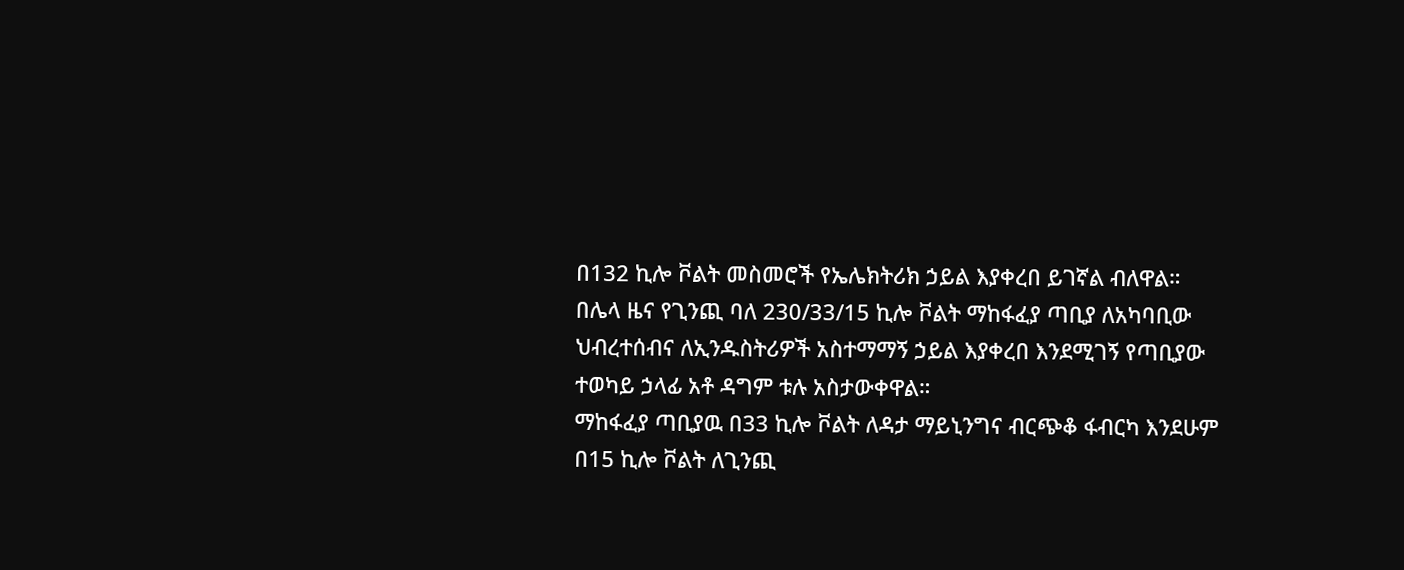በ132 ኪሎ ቮልት መስመሮች የኤሌክትሪክ ኃይል እያቀረበ ይገኛል ብለዋል።
በሌላ ዜና የጊንጪ ባለ 230/33/15 ኪሎ ቮልት ማከፋፈያ ጣቢያ ለአካባቢው ህብረተሰብና ለኢንዱስትሪዎች አስተማማኝ ኃይል እያቀረበ እንደሚገኝ የጣቢያው ተወካይ ኃላፊ አቶ ዳግም ቱሉ አስታውቀዋል።
ማከፋፈያ ጣቢያዉ በ33 ኪሎ ቮልት ለዳታ ማይኒንግና ብርጭቆ ፋብርካ እንደሁም በ15 ኪሎ ቮልት ለጊንጪ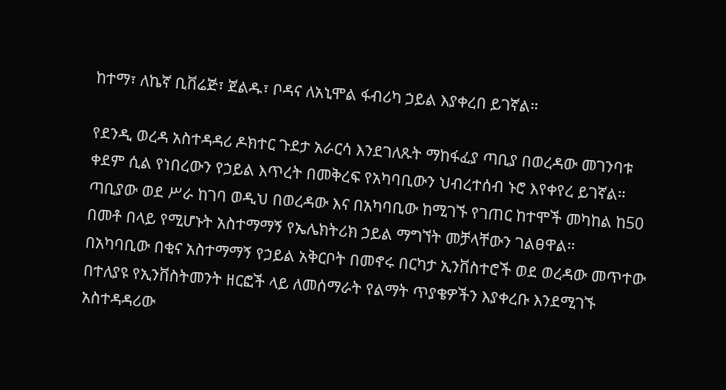ከተማ፣ ለኬኛ ቢቨሬጅ፣ ጀልዱ፣ ቦዳና ለአኒሞል ፋብሪካ ኃይል እያቀረበ ይገኛል።

የደንዲ ወረዳ አስተዳዳሪ ዶክተር ጉደታ አራርሳ እንደገለጹት ማከፋፈያ ጣቢያ በወረዳው መገንባቱ ቀደም ሲል የነበረውን የኃይል እጥረት በመቅረፍ የአካባቢውን ህብረተሰብ ኑሮ እየቀየረ ይገኛል።
ጣቢያው ወደ ሥራ ከገባ ወዲህ በወረዳው እና በአካባቢው ከሚገኙ የገጠር ከተሞች መካከል ከ50 በመቶ በላይ የሚሆኑት አስተማማኝ የኤሌክትሪክ ኃይል ማግኘት መቻላቸውን ገልፀዋል።
በአካባቢው በቂና አስተማማኝ የኃይል አቅርቦት በመኖሩ በርካታ ኢንቨስተሮች ወደ ወረዳው መጥተው በተለያዩ የኢንቨስትመንት ዘርፎች ላይ ለመሰማራት የልማት ጥያቄዎችን እያቀረቡ እንደሚገኙ አስተዳዳሪው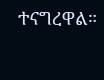ተናግረዋል።